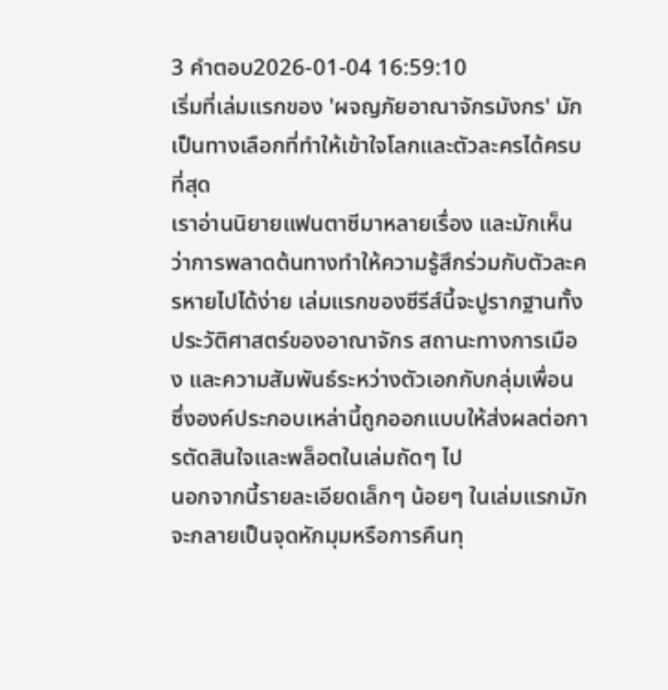3 คำตอบ2026-01-04 16:59:10
เริ่มที่เล่มแรกของ 'ผจญภัยอาณาจักรมังกร' มักเป็นทางเลือกที่ทำให้เข้าใจโลกและตัวละครได้ครบที่สุด
เราอ่านนิยายแฟนตาซีมาหลายเรื่อง และมักเห็นว่าการพลาดต้นทางทำให้ความรู้สึกร่วมกับตัวละครหายไปได้ง่าย เล่มแรกของซีรีส์นี้จะปูรากฐานทั้งประวัติศาสตร์ของอาณาจักร สถานะทางการเมือง และความสัมพันธ์ระหว่างตัวเอกกับกลุ่มเพื่อน ซึ่งองค์ประกอบเหล่านี้ถูกออกแบบให้ส่งผลต่อการตัดสินใจและพล็อตในเล่มถัดๆ ไป
นอกจากนี้รายละเอียดเล็กๆ น้อยๆ ในเล่มแรกมักจะกลายเป็นจุดหักมุมหรือการคืนทุ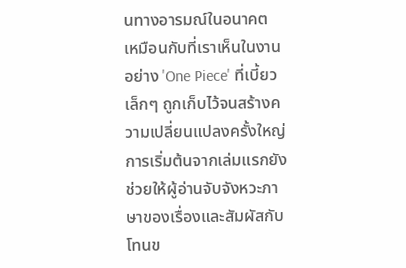นทางอารมณ์ในอนาคต เหมือนกับที่เราเห็นในงานอย่าง 'One Piece' ที่เบี้ยวเล็กๆ ถูกเก็บไว้จนสร้างความเปลี่ยนแปลงครั้งใหญ่ การเริ่มต้นจากเล่มแรกยังช่วยให้ผู้อ่านจับจังหวะภาษาของเรื่องและสัมผัสกับโทนข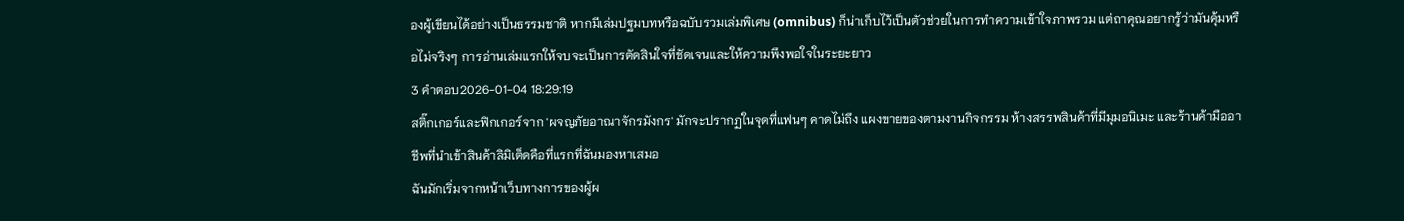องผู้เขียนได้อย่างเป็นธรรมชาติ หากมีเล่มปฐมบทหรือฉบับรวมเล่มพิเศษ (omnibus) ก็น่าเก็บไว้เป็นตัวช่วยในการทำความเข้าใจภาพรวม แต่ถาคุณอยากรู้ว่ามันคุ้มหรือไม่จริงๆ การอ่านเล่มแรกให้จบจะเป็นการตัดสินใจที่ชัดเจนและให้ความพึงพอใจในระยะยาว
3 คำตอบ2026-01-04 18:29:19
สติ๊กเกอร์และฟิกเกอร์จาก 'ผจญภัยอาณาจักรมังกร' มักจะปรากฏในจุดที่แฟนๆ คาดไม่ถึง แผงขายของตามงานกิจกรรม ห้างสรรพสินค้าที่มีมุมอนิเมะ และร้านค้ามืออาชีพที่นำเข้าสินค้าลิมิเต็ดคือที่แรกที่ฉันมองหาเสมอ
ฉันมักเริ่มจากหน้าเว็บทางการของผู้ผ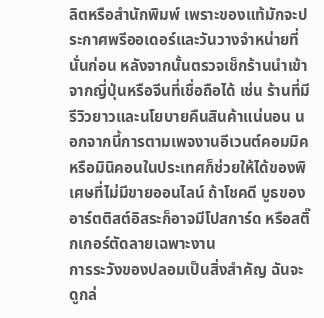ลิตหรือสำนักพิมพ์ เพราะของแท้มักจะประกาศพรีออเดอร์และวันวางจำหน่ายที่นั่นก่อน หลังจากนั้นตรวจเช็กร้านนำเข้าจากญี่ปุ่นหรือจีนที่เชื่อถือได้ เช่น ร้านที่มีรีวิวยาวและนโยบายคืนสินค้าแน่นอน นอกจากนี้การตามเพจงานอีเวนต์คอมมิคหรือมินิคอนในประเทศก็ช่วยให้ได้ของพิเศษที่ไม่มีขายออนไลน์ ถ้าโชคดี บูธของอาร์ตติสต์อิสระก็อาจมีโปสการ์ด หรือสติ๊กเกอร์ตัดลายเฉพาะงาน
การระวังของปลอมเป็นสิ่งสำคัญ ฉันจะดูกล่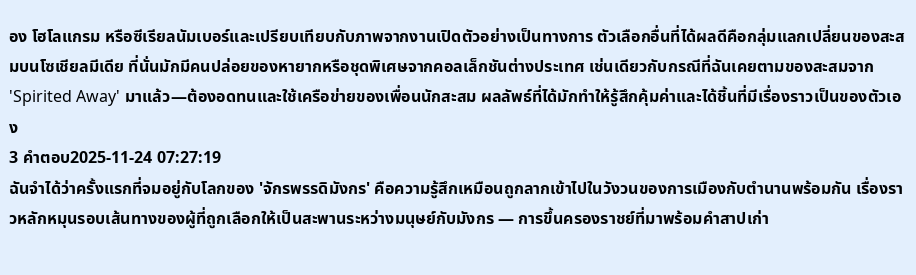อง โฮโลแกรม หรือซีเรียลนัมเบอร์และเปรียบเทียบกับภาพจากงานเปิดตัวอย่างเป็นทางการ ตัวเลือกอื่นที่ได้ผลดีคือกลุ่มแลกเปลี่ยนของสะสมบนโซเชียลมีเดีย ที่นั่นมักมีคนปล่อยของหายากหรือชุดพิเศษจากคอลเล็กชันต่างประเทศ เช่นเดียวกับกรณีที่ฉันเคยตามของสะสมจาก 'Spirited Away' มาแล้ว—ต้องอดทนและใช้เครือข่ายของเพื่อนนักสะสม ผลลัพธ์ที่ได้มักทำให้รู้สึกคุ้มค่าและได้ชิ้นที่มีเรื่องราวเป็นของตัวเอง
3 คำตอบ2025-11-24 07:27:19
ฉันจำได้ว่าครั้งแรกที่จมอยู่กับโลกของ 'จักรพรรดิมังกร' คือความรู้สึกเหมือนถูกลากเข้าไปในวังวนของการเมืองกับตำนานพร้อมกัน เรื่องราวหลักหมุนรอบเส้นทางของผู้ที่ถูกเลือกให้เป็นสะพานระหว่างมนุษย์กับมังกร — การขึ้นครองราชย์ที่มาพร้อมคำสาปเก่า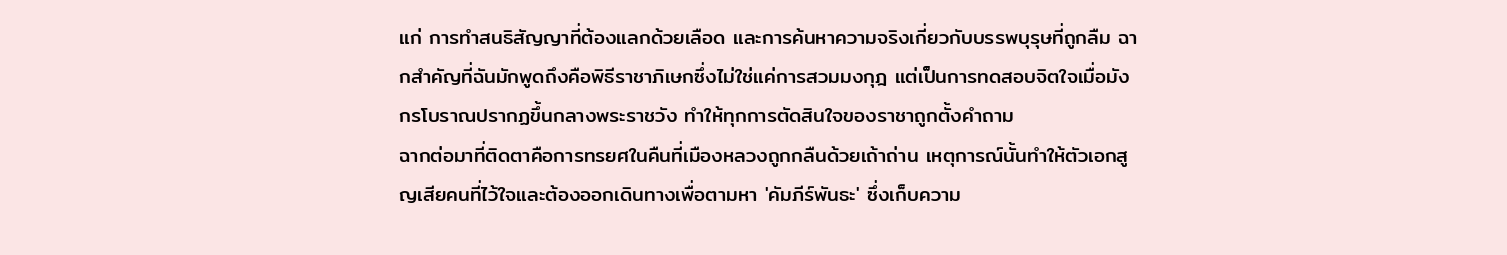แก่ การทำสนธิสัญญาที่ต้องแลกด้วยเลือด และการค้นหาความจริงเกี่ยวกับบรรพบุรุษที่ถูกลืม ฉากสำคัญที่ฉันมักพูดถึงคือพิธีราชาภิเษกซึ่งไม่ใช่แค่การสวมมงกุฎ แต่เป็นการทดสอบจิตใจเมื่อมังกรโบราณปรากฏขึ้นกลางพระราชวัง ทำให้ทุกการตัดสินใจของราชาถูกตั้งคำถาม
ฉากต่อมาที่ติดตาคือการทรยศในคืนที่เมืองหลวงถูกกลืนด้วยเถ้าถ่าน เหตุการณ์นั้นทำให้ตัวเอกสูญเสียคนที่ไว้ใจและต้องออกเดินทางเพื่อตามหา 'คัมภีร์พันธะ' ซึ่งเก็บความ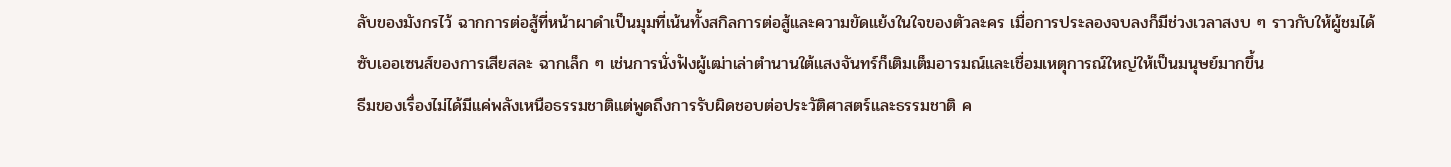ลับของมังกรไว้ ฉากการต่อสู้ที่หน้าผาดำเป็นมุมที่เน้นทั้งสกิลการต่อสู้และความขัดแย้งในใจของตัวละคร เมื่อการประลองจบลงก็มีช่วงเวลาสงบ ๆ ราวกับให้ผู้ชมได้ซับเออเซนส์ของการเสียสละ ฉากเล็ก ๆ เช่นการนั่งฟังผู้เฒ่าเล่าตำนานใต้แสงจันทร์ก็เติมเต็มอารมณ์และเชื่อมเหตุการณ์ใหญ่ให้เป็นมนุษย์มากขึ้น
ธีมของเรื่องไม่ได้มีแค่พลังเหนือธรรมชาติแต่พูดถึงการรับผิดชอบต่อประวัติศาสตร์และธรรมชาติ ค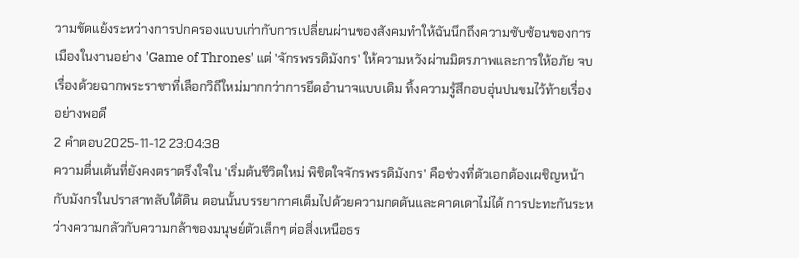วามขัดแย้งระหว่างการปกครองแบบเก่ากับการเปลี่ยนผ่านของสังคมทำให้ฉันนึกถึงความซับซ้อนของการเมืองในงานอย่าง 'Game of Thrones' แต่ 'จักรพรรดิมังกร' ให้ความหวังผ่านมิตรภาพและการให้อภัย จบเรื่องด้วยฉากพระราชาที่เลือกวิถีใหม่มากกว่าการยึดอำนาจแบบเดิม ทิ้งความรู้สึกอบอุ่นปนขมไว้ท้ายเรื่องอย่างพอดี
2 คำตอบ2025-11-12 23:04:38
ความตื่นเต้นที่ยังคงตราตรึงใจใน 'เริ่มต้นชีวิตใหม่ พิชิตใจจักรพรรดิมังกร' คือช่วงที่ตัวเอกต้องเผชิญหน้ากับมังกรในปราสาทลับใต้ดิน ตอนนั้นบรรยากาศเต็มไปด้วยความกดดันและคาดเดาไม่ได้ การปะทะกันระหว่างความกลัวกับความกล้าของมนุษย์ตัวเล็กๆ ต่อสิ่งเหนือธร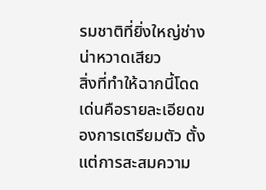รมชาติที่ยิ่งใหญ่ช่างน่าหวาดเสียว
สิ่งที่ทำให้ฉากนี้โดดเด่นคือรายละเอียดของการเตรียมตัว ตั้งแต่การสะสมความ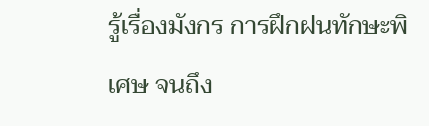รู้เรื่องมังกร การฝึกฝนทักษะพิเศษ จนถึง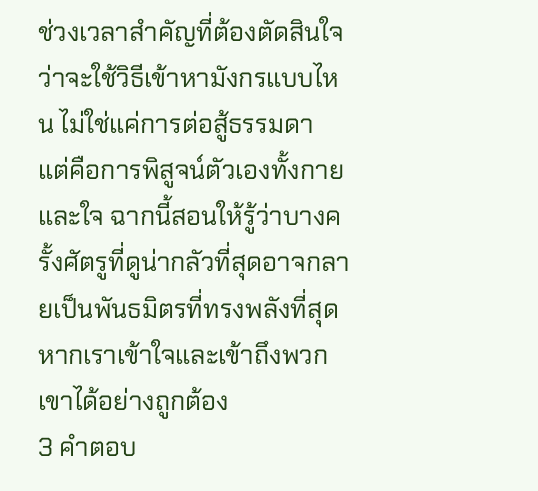ช่วงเวลาสำคัญที่ต้องตัดสินใจว่าจะใช้วิธีเข้าหามังกรแบบไหน ไม่ใช่แค่การต่อสู้ธรรมดา แต่คือการพิสูจน์ตัวเองทั้งกายและใจ ฉากนี้สอนให้รู้ว่าบางครั้งศัตรูที่ดูน่ากลัวที่สุดอาจกลายเป็นพันธมิตรที่ทรงพลังที่สุด หากเราเข้าใจและเข้าถึงพวกเขาได้อย่างถูกต้อง
3 คำตอบ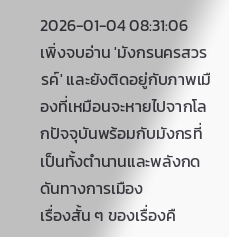2026-01-04 08:31:06
เพิ่งจบอ่าน 'มังกรนครสวรรค์' และยังติดอยู่กับภาพเมืองที่เหมือนจะหายไปจากโลกปัจจุบันพร้อมกับมังกรที่เป็นทั้งตำนานและพลังกดดันทางการเมือง
เรื่องสั้น ๆ ของเรื่องคื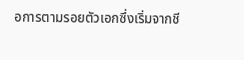อการตามรอยตัวเอกซึ่งเริ่มจากชี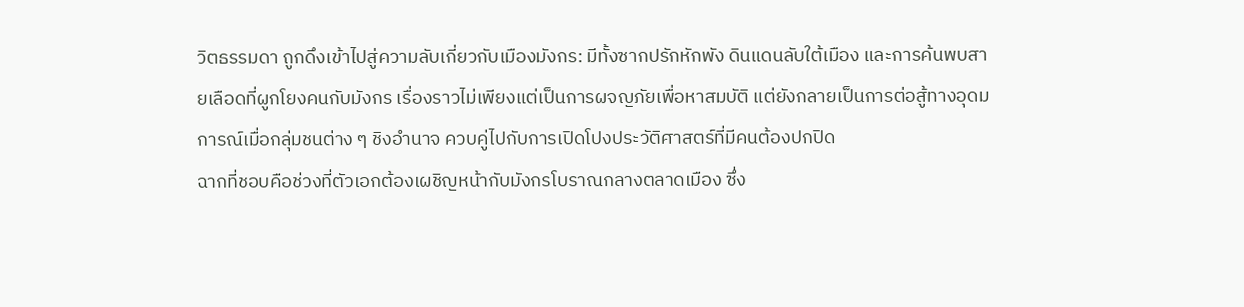วิตธรรมดา ถูกดึงเข้าไปสู่ความลับเกี่ยวกับเมืองมังกร: มีทั้งซากปรักหักพัง ดินแดนลับใต้เมือง และการค้นพบสายเลือดที่ผูกโยงคนกับมังกร เรื่องราวไม่เพียงแต่เป็นการผจญภัยเพื่อหาสมบัติ แต่ยังกลายเป็นการต่อสู้ทางอุดมการณ์เมื่อกลุ่มชนต่าง ๆ ชิงอำนาจ ควบคู่ไปกับการเปิดโปงประวัติศาสตร์ที่มีคนต้องปกปิด
ฉากที่ชอบคือช่วงที่ตัวเอกต้องเผชิญหน้ากับมังกรโบราณกลางตลาดเมือง ซึ่ง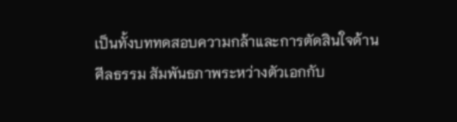เป็นทั้งบททดสอบความกล้าและการตัดสินใจด้านศีลธรรม สัมพันธภาพระหว่างตัวเอกกับ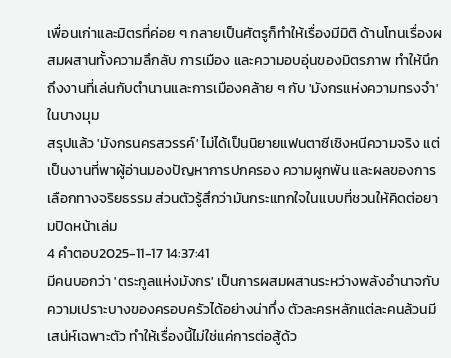เพื่อนเก่าและมิตรที่ค่อย ๆ กลายเป็นศัตรูก็ทำให้เรื่องมีมิติ ด้านโทนเรื่องผสมผสานทั้งความลึกลับ การเมือง และความอบอุ่นของมิตรภาพ ทำให้นึกถึงงานที่เล่นกับตำนานและการเมืองคล้าย ๆ กับ 'มังกรแห่งความทรงจำ' ในบางมุม
สรุปแล้ว 'มังกรนครสวรรค์' ไม่ได้เป็นนิยายแฟนตาซีเชิงหนีความจริง แต่เป็นงานที่พาผู้อ่านมองปัญหาการปกครอง ความผูกพัน และผลของการเลือกทางจริยธรรม ส่วนตัวรู้สึกว่ามันกระแทกใจในแบบที่ชวนให้คิดต่อยามปิดหน้าเล่ม
4 คำตอบ2025-11-17 14:37:41
มีคนบอกว่า 'ตระกูลแห่งมังกร' เป็นการผสมผสานระหว่างพลังอำนาจกับความเปราะบางของครอบครัวได้อย่างน่าทึ่ง ตัวละครหลักแต่ละคนล้วนมีเสน่ห์เฉพาะตัว ทำให้เรื่องนี้ไม่ใช่แค่การต่อสู้ด้ว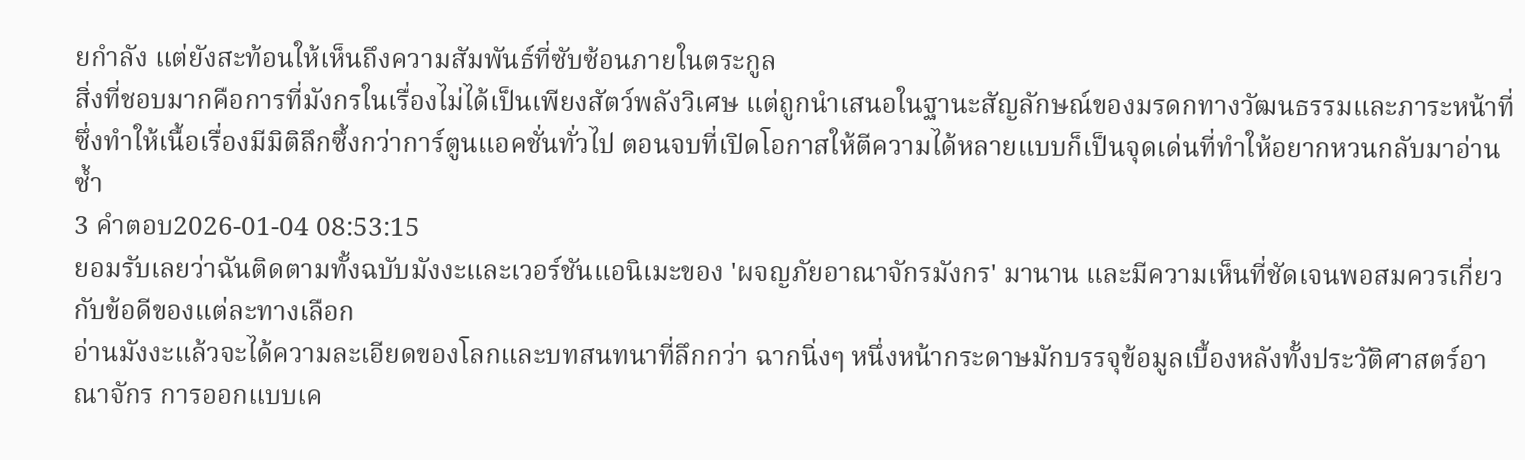ยกำลัง แต่ยังสะท้อนให้เห็นถึงความสัมพันธ์ที่ซับซ้อนภายในตระกูล
สิ่งที่ชอบมากคือการที่มังกรในเรื่องไม่ได้เป็นเพียงสัตว์พลังวิเศษ แต่ถูกนำเสนอในฐานะสัญลักษณ์ของมรดกทางวัฒนธรรมและภาระหน้าที่ ซึ่งทำให้เนื้อเรื่องมีมิติลึกซึ้งกว่าการ์ตูนแอคชั่นทั่วไป ตอนจบที่เปิดโอกาสให้ตีความได้หลายแบบก็เป็นจุดเด่นที่ทำให้อยากหวนกลับมาอ่านซ้ำ
3 คำตอบ2026-01-04 08:53:15
ยอมรับเลยว่าฉันติดตามทั้งฉบับมังงะและเวอร์ชันแอนิเมะของ 'ผจญภัยอาณาจักรมังกร' มานาน และมีความเห็นที่ชัดเจนพอสมควรเกี่ยวกับข้อดีของแต่ละทางเลือก
อ่านมังงะแล้วจะได้ความละเอียดของโลกและบทสนทนาที่ลึกกว่า ฉากนิ่งๆ หนึ่งหน้ากระดาษมักบรรจุข้อมูลเบื้องหลังทั้งประวัติศาสตร์อาณาจักร การออกแบบเค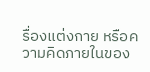รื่องแต่งกาย หรือความคิดภายในของ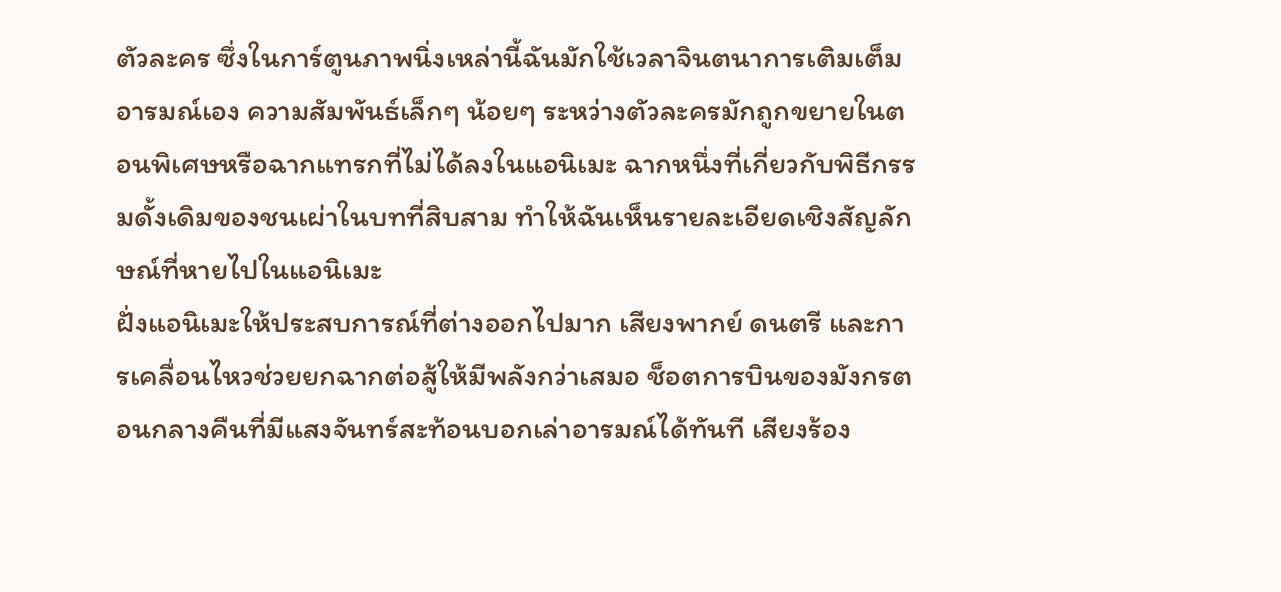ตัวละคร ซึ่งในการ์ตูนภาพนิ่งเหล่านี้ฉันมักใช้เวลาจินตนาการเติมเต็มอารมณ์เอง ความสัมพันธ์เล็กๆ น้อยๆ ระหว่างตัวละครมักถูกขยายในตอนพิเศษหรือฉากแทรกที่ไม่ได้ลงในแอนิเมะ ฉากหนึ่งที่เกี่ยวกับพิธีกรรมดั้งเดิมของชนเผ่าในบทที่สิบสาม ทำให้ฉันเห็นรายละเอียดเชิงสัญลักษณ์ที่หายไปในแอนิเมะ
ฝั่งแอนิเมะให้ประสบการณ์ที่ต่างออกไปมาก เสียงพากย์ ดนตรี และการเคลื่อนไหวช่วยยกฉากต่อสู้ให้มีพลังกว่าเสมอ ช็อตการบินของมังกรตอนกลางคืนที่มีแสงจันทร์สะท้อนบอกเล่าอารมณ์ได้ทันที เสียงร้อง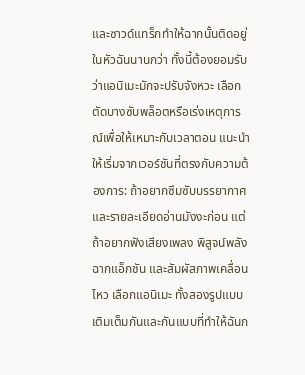และซาวด์แทร็กทำให้ฉากนั้นติดอยู่ในหัวฉันนานกว่า ทั้งนี้ต้องยอมรับว่าแอนิเมะมักจะปรับจังหวะ เลือกตัดบางซับพล็อตหรือเร่งเหตุการณ์เพื่อให้เหมาะกับเวลาตอน แนะนำให้เริ่มจากเวอร์ชันที่ตรงกับความต้องการ: ถ้าอยากซึมซับบรรยากาศและรายละเอียดอ่านมังงะก่อน แต่ถ้าอยากฟังเสียงเพลง พิสูจน์พลังฉากแอ็กชัน และสัมผัสภาพเคลื่อนไหว เลือกแอนิเมะ ทั้งสองรูปแบบเติมเต็มกันและกันแบบที่ทำให้ฉันก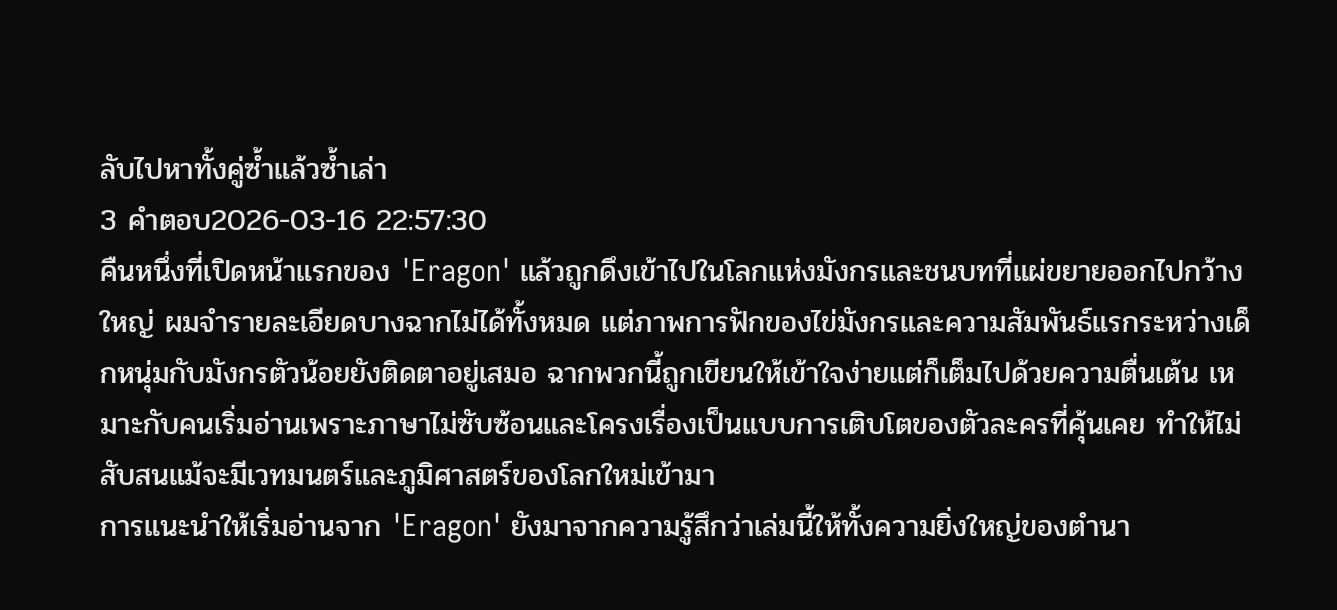ลับไปหาทั้งคู่ซ้ำแล้วซ้ำเล่า
3 คำตอบ2026-03-16 22:57:30
คืนหนึ่งที่เปิดหน้าแรกของ 'Eragon' แล้วถูกดึงเข้าไปในโลกแห่งมังกรและชนบทที่แผ่ขยายออกไปกว้างใหญ่ ผมจำรายละเอียดบางฉากไม่ได้ทั้งหมด แต่ภาพการฟักของไข่มังกรและความสัมพันธ์แรกระหว่างเด็กหนุ่มกับมังกรตัวน้อยยังติดตาอยู่เสมอ ฉากพวกนี้ถูกเขียนให้เข้าใจง่ายแต่ก็เต็มไปด้วยความตื่นเต้น เหมาะกับคนเริ่มอ่านเพราะภาษาไม่ซับซ้อนและโครงเรื่องเป็นแบบการเติบโตของตัวละครที่คุ้นเคย ทำให้ไม่สับสนแม้จะมีเวทมนตร์และภูมิศาสตร์ของโลกใหม่เข้ามา
การแนะนำให้เริ่มอ่านจาก 'Eragon' ยังมาจากความรู้สึกว่าเล่มนี้ให้ทั้งความยิ่งใหญ่ของตำนา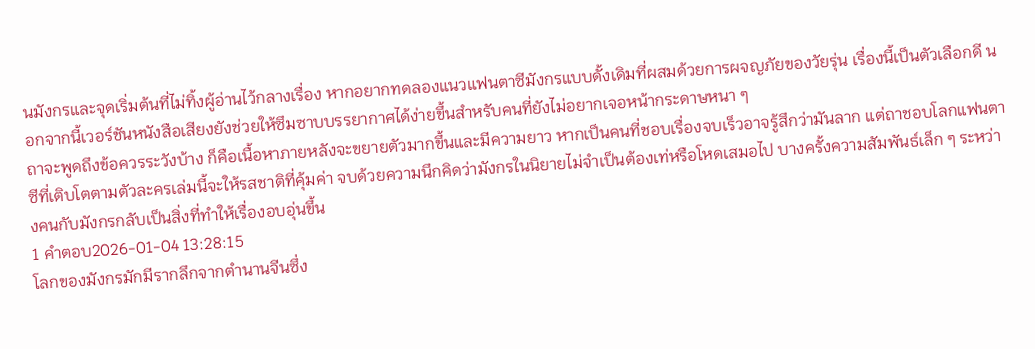นมังกรและจุดเริ่มต้นที่ไม่ทิ้งผู้อ่านไว้กลางเรื่อง หากอยากทดลองแนวแฟนตาซีมังกรแบบดั้งเดิมที่ผสมด้วยการผจญภัยของวัยรุ่น เรื่องนี้เป็นตัวเลือกดี นอกจากนี้เวอร์ชันหนังสือเสียงยังช่วยให้ซึมซาบบรรยากาศได้ง่ายขึ้นสำหรับคนที่ยังไม่อยากเจอหน้ากระดาษหนา ๆ
ถาจะพูดถึงข้อควรระวังบ้าง ก็คือเนื้อหาภายหลังจะขยายตัวมากขึ้นและมีความยาว หากเป็นคนที่ชอบเรื่องจบเร็วอาจรู้สึกว่ามันลาก แต่ถาชอบโลกแฟนตาซีที่เติบโตตามตัวละครเล่มนี้จะให้รสชาติที่คุ้มค่า จบด้วยความนึกคิดว่ามังกรในนิยายไม่จำเป็นต้องเท่หรือโหดเสมอไป บางครั้งความสัมพันธ์เล็ก ๆ ระหว่างคนกับมังกรกลับเป็นสิ่งที่ทำให้เรื่องอบอุ่นขึ้น
1 คำตอบ2026-01-04 13:28:15
โลกของมังกรมักมีรากลึกจากตำนานจีนซึ่ง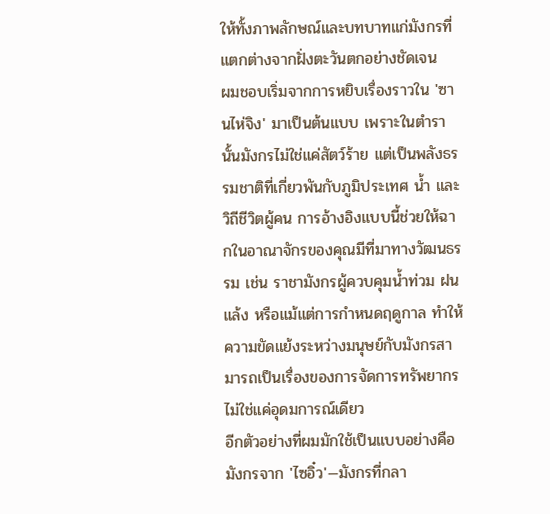ให้ทั้งภาพลักษณ์และบทบาทแก่มังกรที่แตกต่างจากฝั่งตะวันตกอย่างชัดเจน
ผมชอบเริ่มจากการหยิบเรื่องราวใน 'ซานไห่จิง' มาเป็นต้นแบบ เพราะในตำรานั้นมังกรไม่ใช่แค่สัตว์ร้าย แต่เป็นพลังธรรมชาติที่เกี่ยวพันกับภูมิประเทศ น้ำ และวิถีชีวิตผู้คน การอ้างอิงแบบนี้ช่วยให้ฉากในอาณาจักรของคุณมีที่มาทางวัฒนธรรม เช่น ราชามังกรผู้ควบคุมน้ำท่วม ฝนแล้ง หรือแม้แต่การกำหนดฤดูกาล ทำให้ความขัดแย้งระหว่างมนุษย์กับมังกรสามารถเป็นเรื่องของการจัดการทรัพยากร ไม่ใช่แค่อุดมการณ์เดียว
อีกตัวอย่างที่ผมมักใช้เป็นแบบอย่างคือมังกรจาก 'ไซอิ๋ว'—มังกรที่กลา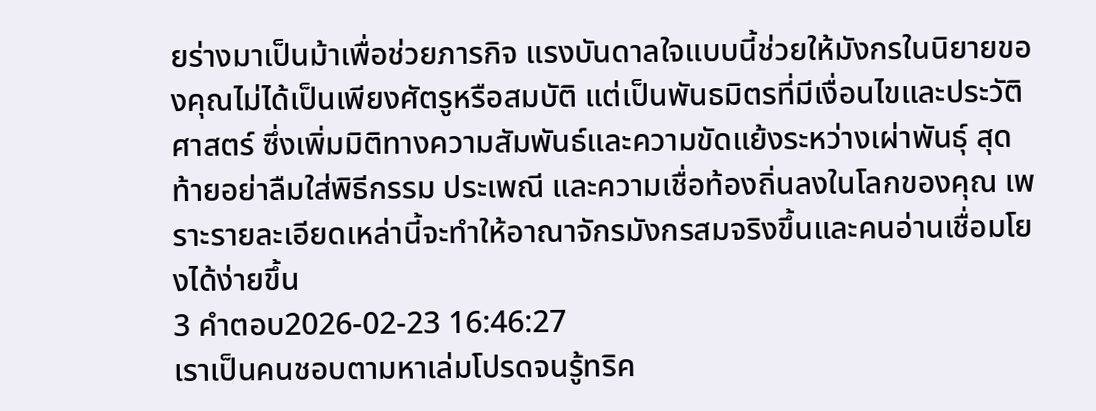ยร่างมาเป็นม้าเพื่อช่วยภารกิจ แรงบันดาลใจแบบนี้ช่วยให้มังกรในนิยายของคุณไม่ได้เป็นเพียงศัตรูหรือสมบัติ แต่เป็นพันธมิตรที่มีเงื่อนไขและประวัติศาสตร์ ซึ่งเพิ่มมิติทางความสัมพันธ์และความขัดแย้งระหว่างเผ่าพันธุ์ สุดท้ายอย่าลืมใส่พิธีกรรม ประเพณี และความเชื่อท้องถิ่นลงในโลกของคุณ เพราะรายละเอียดเหล่านี้จะทำให้อาณาจักรมังกรสมจริงขึ้นและคนอ่านเชื่อมโยงได้ง่ายขึ้น
3 คำตอบ2026-02-23 16:46:27
เราเป็นคนชอบตามหาเล่มโปรดจนรู้ทริค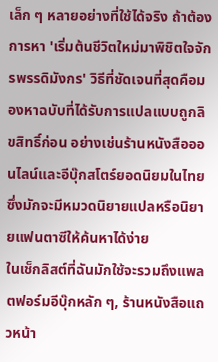เล็ก ๆ หลายอย่างที่ใช้ได้จริง ถ้าต้องการหา 'เริ่มต้นชีวิตใหม่มาพิชิตใจจักรพรรดิมังกร' วิธีที่ชัดเจนที่สุดคือมองหาฉบับที่ได้รับการแปลแบบถูกลิขสิทธิ์ก่อน อย่างเช่นร้านหนังสือออนไลน์และอีบุ๊กสโตร์ยอดนิยมในไทย ซึ่งมักจะมีหมวดนิยายแปลหรือนิยายแฟนตาซีให้ค้นหาได้ง่าย
ในเช็กลิสต์ที่ฉันมักใช้จะรวมถึงแพลตฟอร์มอีบุ๊กหลัก ๆ, ร้านหนังสือแถวหน้า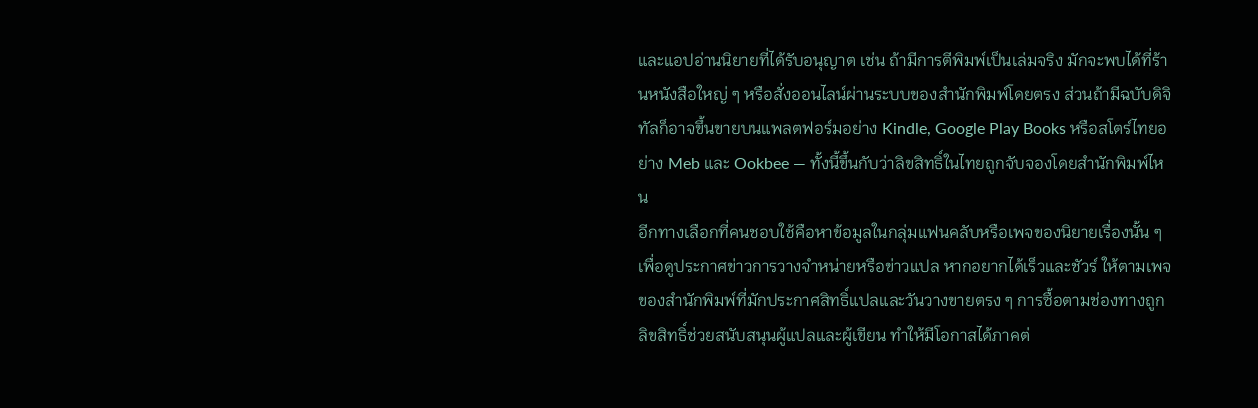และแอปอ่านนิยายที่ได้รับอนุญาต เช่น ถ้ามีการตีพิมพ์เป็นเล่มจริง มักจะพบได้ที่ร้านหนังสือใหญ่ ๆ หรือสั่งออนไลน์ผ่านระบบของสำนักพิมพ์โดยตรง ส่วนถ้ามีฉบับดิจิทัลก็อาจขึ้นขายบนแพลตฟอร์มอย่าง Kindle, Google Play Books หรือสโตร์ไทยอย่าง Meb และ Ookbee — ทั้งนี้ขึ้นกับว่าลิขสิทธิ์ในไทยถูกจับจองโดยสำนักพิมพ์ไหน
อีกทางเลือกที่คนชอบใช้คือหาข้อมูลในกลุ่มแฟนคลับหรือเพจของนิยายเรื่องนั้น ๆ เพื่อดูประกาศข่าวการวางจำหน่ายหรือข่าวแปล หากอยากได้เร็วและชัวร์ ให้ตามเพจของสำนักพิมพ์ที่มักประกาศสิทธิ์แปลและวันวางขายตรง ๆ การซื้อตามช่องทางถูกลิขสิทธิ์ช่วยสนับสนุนผู้แปลและผู้เขียน ทำให้มีโอกาสได้ภาคต่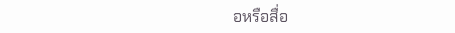อหรือสื่อ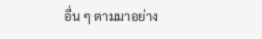อื่น ๆ ตามมาอย่าง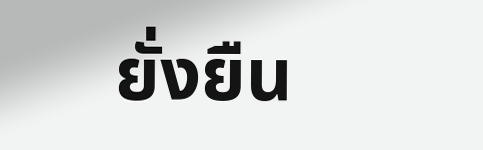ยั่งยืน